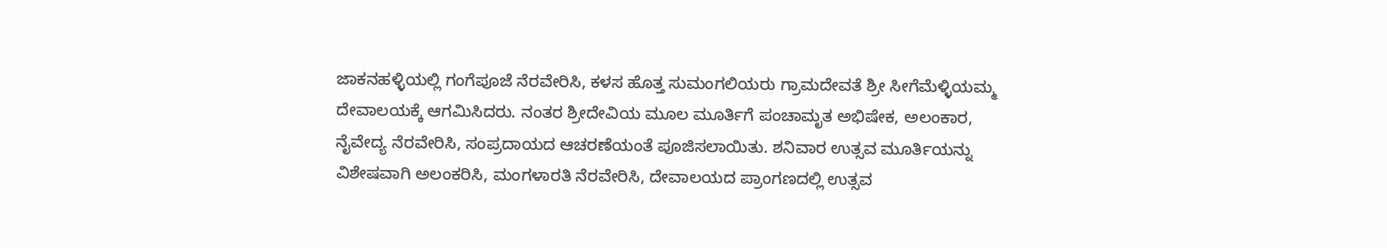ಜಾಕನಹಳ್ಳಿಯಲ್ಲಿ ಗಂಗೆಪೂಜೆ ನೆರವೇರಿಸಿ, ಕಳಸ ಹೊತ್ತ ಸುಮಂಗಲಿಯರು ಗ್ರಾಮದೇವತೆ ಶ್ರೀ ಸೀಗೆಮೆಳ್ಳಿಯಮ್ಮ ದೇವಾಲಯಕ್ಕೆ ಆಗಮಿಸಿದರು. ನಂತರ ಶ್ರೀದೇವಿಯ ಮೂಲ ಮೂರ್ತಿಗೆ ಪಂಚಾಮೃತ ಅಭಿಷೇಕ, ಅಲಂಕಾರ, ನೈವೇದ್ಯ ನೆರವೇರಿಸಿ, ಸಂಪ್ರದಾಯದ ಆಚರಣೆಯಂತೆ ಪೂಜಿಸಲಾಯಿತು. ಶನಿವಾರ ಉತ್ಸವ ಮೂರ್ತಿಯನ್ನು ವಿಶೇಷವಾಗಿ ಅಲಂಕರಿಸಿ, ಮಂಗಳಾರತಿ ನೆರವೇರಿಸಿ, ದೇವಾಲಯದ ಪ್ರಾಂಗಣದಲ್ಲಿ ಉತ್ಸವ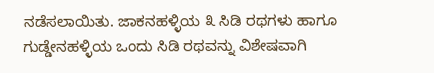ನಡೆಸಲಾಯಿತು. ಜಾಕನಹಳ್ಳಿಯ ೩ ಸಿಡಿ ರಥಗಳು ಹಾಗೂ ಗುಡ್ಡೇನಹಳ್ಳಿಯ ಒಂದು ಸಿಡಿ ರಥವನ್ನು ವಿಶೇಷವಾಗಿ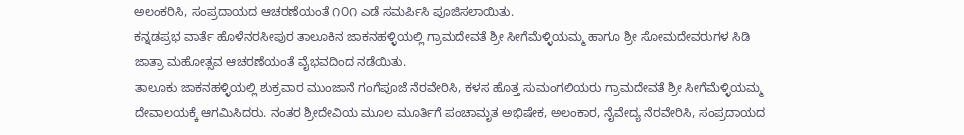ಅಲಂಕರಿಸಿ, ಸಂಪ್ರದಾಯದ ಆಚರಣೆಯಂತೆ ೧೦೧ ಎಡೆ ಸಮರ್ಪಿಸಿ ಪೂಜಿಸಲಾಯಿತು.
ಕನ್ನಡಪ್ರಭ ವಾರ್ತೆ ಹೊಳೆನರಸೀಪುರ ತಾಲೂಕಿನ ಜಾಕನಹಳ್ಳಿಯಲ್ಲಿ ಗ್ರಾಮದೇವತೆ ಶ್ರೀ ಸೀಗೆಮೆಳ್ಳಿಯಮ್ಮ ಹಾಗೂ ಶ್ರೀ ಸೋಮದೇವರುಗಳ ಸಿಡಿ ಜಾತ್ರಾ ಮಹೋತ್ಸವ ಆಚರಣೆಯಂತೆ ವೈಭವದಿಂದ ನಡೆಯಿತು.
ತಾಲೂಕು ಜಾಕನಹಳ್ಳಿಯಲ್ಲಿ ಶುಕ್ರವಾರ ಮುಂಜಾನೆ ಗಂಗೆಪೂಜೆ ನೆರವೇರಿಸಿ, ಕಳಸ ಹೊತ್ತ ಸುಮಂಗಲಿಯರು ಗ್ರಾಮದೇವತೆ ಶ್ರೀ ಸೀಗೆಮೆಳ್ಳಿಯಮ್ಮ ದೇವಾಲಯಕ್ಕೆ ಆಗಮಿಸಿದರು. ನಂತರ ಶ್ರೀದೇವಿಯ ಮೂಲ ಮೂರ್ತಿಗೆ ಪಂಚಾಮೃತ ಅಭಿಷೇಕ, ಅಲಂಕಾರ, ನೈವೇದ್ಯ ನೆರವೇರಿಸಿ, ಸಂಪ್ರದಾಯದ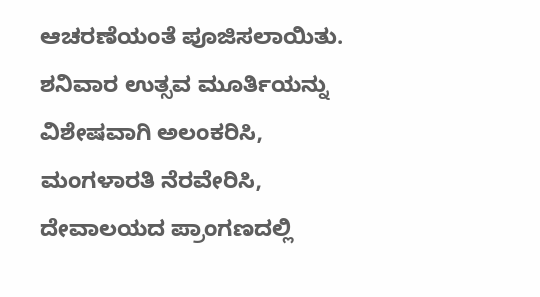ಆಚರಣೆಯಂತೆ ಪೂಜಿಸಲಾಯಿತು. ಶನಿವಾರ ಉತ್ಸವ ಮೂರ್ತಿಯನ್ನು ವಿಶೇಷವಾಗಿ ಅಲಂಕರಿಸಿ, ಮಂಗಳಾರತಿ ನೆರವೇರಿಸಿ, ದೇವಾಲಯದ ಪ್ರಾಂಗಣದಲ್ಲಿ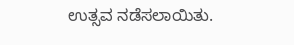ಉತ್ಸವ ನಡೆಸಲಾಯಿತು.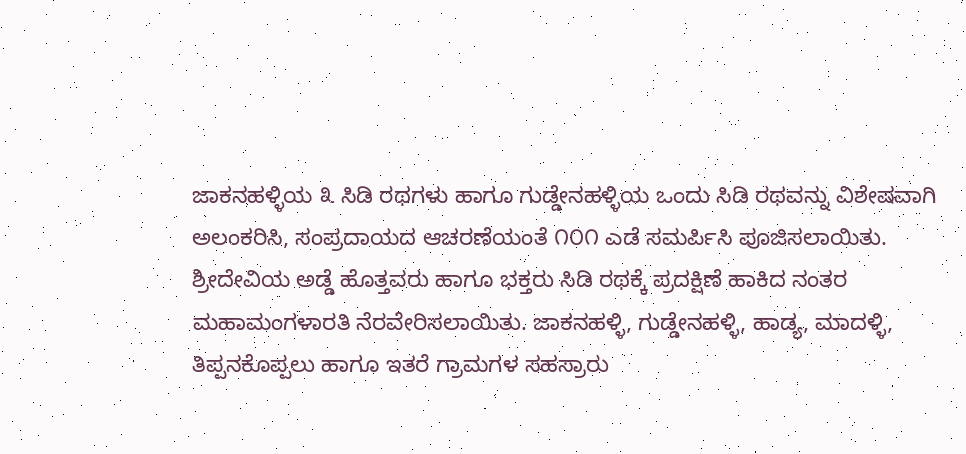ಜಾಕನಹಳ್ಳಿಯ ೩ ಸಿಡಿ ರಥಗಳು ಹಾಗೂ ಗುಡ್ಡೇನಹಳ್ಳಿಯ ಒಂದು ಸಿಡಿ ರಥವನ್ನು ವಿಶೇಷವಾಗಿ ಅಲಂಕರಿಸಿ, ಸಂಪ್ರದಾಯದ ಆಚರಣೆಯಂತೆ ೧೦೧ ಎಡೆ ಸಮರ್ಪಿಸಿ ಪೂಜಿಸಲಾಯಿತು.
ಶ್ರೀದೇವಿಯ ಅಡ್ಡೆ ಹೊತ್ತವರು ಹಾಗೂ ಭಕ್ತರು ಸಿಡಿ ರಥಕ್ಕೆ ಪ್ರದಕ್ಷಿಣೆ ಹಾಕಿದ ನಂತರ ಮಹಾಮಂಗಳಾರತಿ ನೆರವೇರಿಸಲಾಯಿತು. ಜಾಕನಹಳ್ಳಿ, ಗುಡ್ಡೇನಹಳ್ಳಿ, ಹಾಡ್ಯ, ಮಾದಳ್ಳಿ, ತಿಪ್ಪನಕೊಪ್ಪಲು ಹಾಗೂ ಇತರೆ ಗ್ರಾಮಗಳ ಸಹಸ್ರಾರು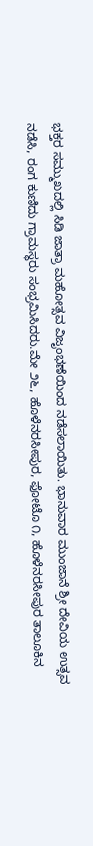ಭಕ್ತರ ಸಮ್ಮುಖದಲ್ಲಿ ಸಿಡಿ ಜಾತ್ರಾ ಮಹೋತ್ಸವ ವಿಜೃಂಭಣೆಯಿಂದ ನಡೆಸಲಾಯಿತು. ಭಾನುವಾರ ಮುಂಜಾನೆ ಶ್ರೀ ದೇವಿಯ ಉತ್ಸವ ನಡೆಸಿ, ರಂಗ ಕುಣಿದು ಗ್ರಾಮಸ್ಥರು ಸಂಭ್ರಮಿಸಿದರು.ಮೇ ೨೬, ಹೊಳೆನರಸೀಪುರ, ಫೋಟೊ ೧, ಹೊಳೆನರಸೀಪುರ ತಾಲೂಕಿನ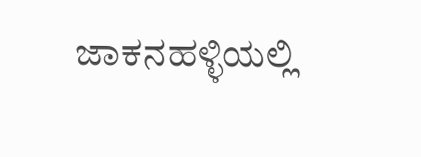ಜಾಕನಹಳ್ಳಿಯಲ್ಲಿ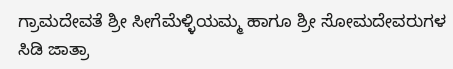ಗ್ರಾಮದೇವತೆ ಶ್ರೀ ಸೀಗೆಮೆಳ್ಳಿಯಮ್ಮ ಹಾಗೂ ಶ್ರೀ ಸೋಮದೇವರುಗಳ ಸಿಡಿ ಜಾತ್ರಾ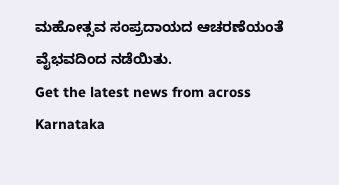ಮಹೋತ್ಸವ ಸಂಪ್ರದಾಯದ ಆಚರಣೆಯಂತೆ ವೈಭವದಿಂದ ನಡೆಯಿತು.
Get the latest news from across Karnataka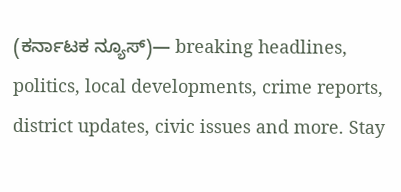(ಕರ್ನಾಟಕ ನ್ಯೂಸ್)— breaking headlines, politics, local developments, crime reports, district updates, civic issues and more. Stay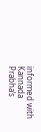informed with Kannada Prabha’s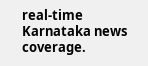real‑time Karnataka news coverage.